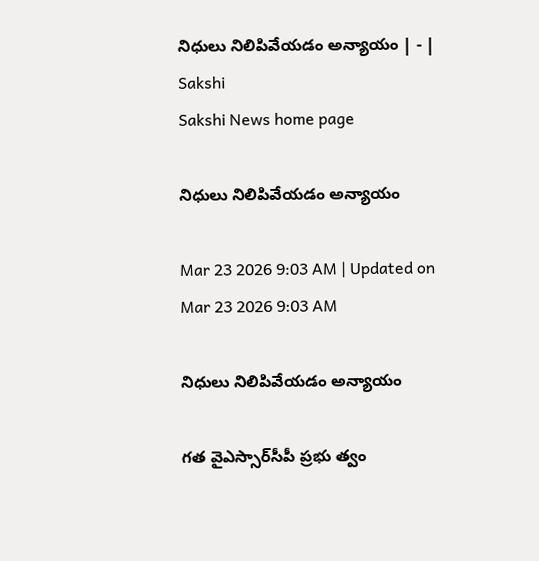నిధులు నిలిపివేయడం అన్యాయం | - | Sakshi
Sakshi News home page

నిధులు నిలిపివేయడం అన్యాయం

Mar 23 2026 9:03 AM | Updated on Mar 23 2026 9:03 AM

నిధులు నిలిపివేయడం అన్యాయం

గత వైఎస్సార్‌సీపీ ప్రభు త్వం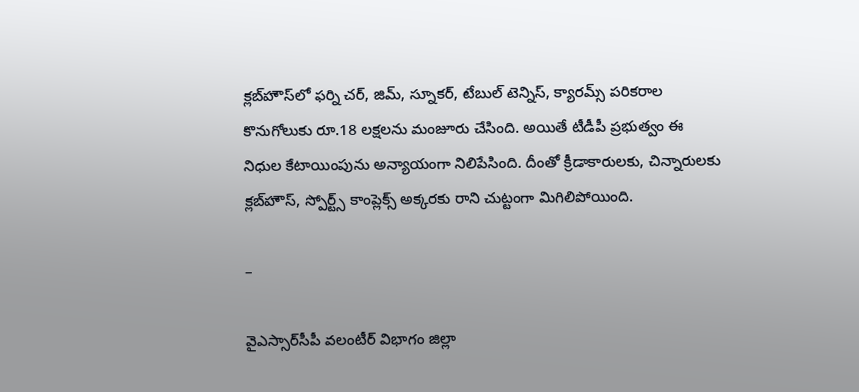క్లబ్‌హౌస్‌లో ఫర్ని చర్‌, జిమ్‌, స్నూకర్‌, టేబుల్‌ టెన్నిస్‌, క్యారమ్స్‌ పరికరాల కొనుగోలుకు రూ.18 లక్షలను మంజూరు చేసింది. అయితే టీడీపీ ప్రభుత్వం ఈ నిధుల కేటాయింపును అన్యాయంగా నిలిపేసింది. దీంతో క్రీడాకారులకు, చిన్నారులకు క్లబ్‌హౌస్‌, స్పోర్ట్స్‌ కాంప్లెక్స్‌ అక్కరకు రాని చుట్టంగా మిగిలిపోయింది.

–

వైఎస్సార్‌సీపీ వలంటీర్‌ విభాగం జిల్లా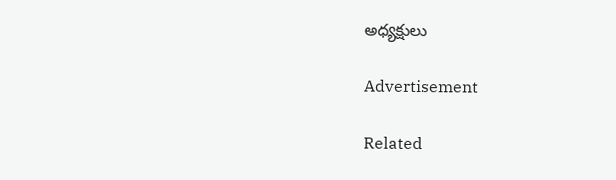అధ్యక్షులు

Advertisement

Related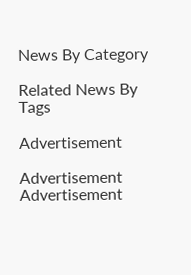News By Category

Related News By Tags

Advertisement

Advertisement
Advertisement